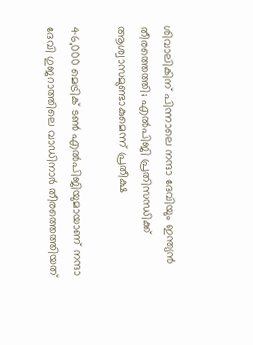ശിവാലികിന് പിന്നാലെ നന്ദാ ദേവിയും ഇന്ത്യന്‍ തീരത്തെത്തി; എല്‍പിജി പ്രതിസന്ധിക്ക് ആശ്വാസമുണ്ടാകുമെന്ന് പ്രതീക്ഷ

46,000 മെട്രിക് ടണ്‍ എല്‍പിജിയുമായാണ് നന്ദാ ദേവി ഗുജറാത്തിലെ വാഡിനാര്‍ തീരത്തെത്തിയത്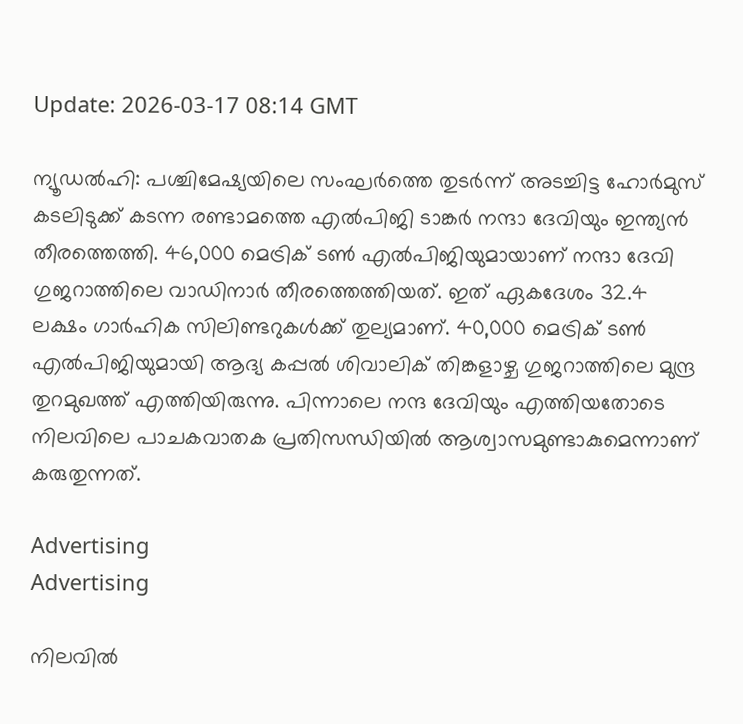Update: 2026-03-17 08:14 GMT

ന്യൂഡല്‍ഹി: പശ്ചിമേഷ്യയിലെ സംഘര്‍ത്തെ തുടര്‍ന്ന് അടച്ചിട്ട ഹോര്‍മുസ് കടലിടുക്ക് കടന്ന രണ്ടാമത്തെ എല്‍പിജി ടാങ്കര്‍ നന്ദാ ദേവിയും ഇന്ത്യന്‍ തീരത്തെത്തി. 46,000 മെട്രിക് ടണ്‍ എല്‍പിജിയുമായാണ് നന്ദാ ദേവി ഗുജറാത്തിലെ വാഡിനാര്‍ തീരത്തെത്തിയത്. ഇത് ഏകദേശം 32.4 ലക്ഷം ഗാര്‍ഹിക സിലിണ്ടറുകള്‍ക്ക് തുല്യമാണ്. 40,000 മെട്രിക് ടണ്‍ എല്‍പിജിയുമായി ആദ്യ കപ്പല്‍ ശിവാലിക് തിങ്കളാഴ്ച ഗുജറാത്തിലെ മുന്ദ്ര തുറമുഖത്ത് എത്തിയിരുന്നു. പിന്നാലെ നന്ദ ദേവിയും എത്തിയതോടെ നിലവിലെ പാചകവാതക പ്രതിസന്ധിയില്‍ ആശ്വാസമുണ്ടാകുമെന്നാണ് കരുതുന്നത്.

Advertising
Advertising

നിലവില്‍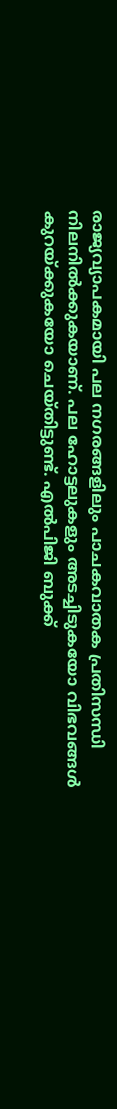രാജ്യവ്യാപകമായി പല നഗരങ്ങളിലും പാചകവാതക പ്രതിസന്ധി നിലനില്‍ക്കുകയാണ്. പല ഹോട്ടലുകളും അടച്ചിടുകയോ വിഭവങ്ങള്‍ കുറയ്ക്കുകയോ ചെയ്തിട്ടുണ്ട്. എല്‍പിജി ബുക്ക്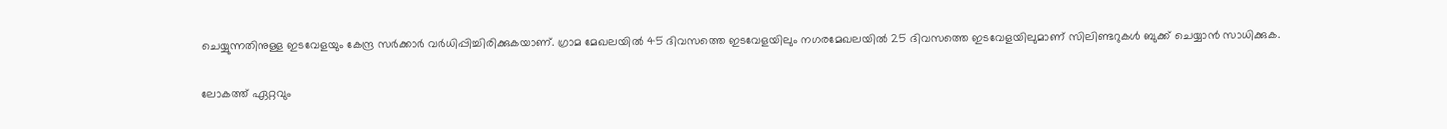ചെയ്യുന്നതിനുള്ള ഇടവേളയും കേന്ദ്ര സര്‍ക്കാര്‍ വര്‍ധിപ്പിച്ചിരിക്കുകയാണ്. ഗ്രാമ മേഖലയില്‍ 45 ദിവസത്തെ ഇടവേളയിലും നഗരമേഖലയില്‍ 25 ദിവസത്തെ ഇടവേളയിലുമാണ് സിലിണ്ടറുകള്‍ ബുക്ക് ചെയ്യാന്‍ സാധിക്കുക.

ലോകത്ത് ഏറ്റവും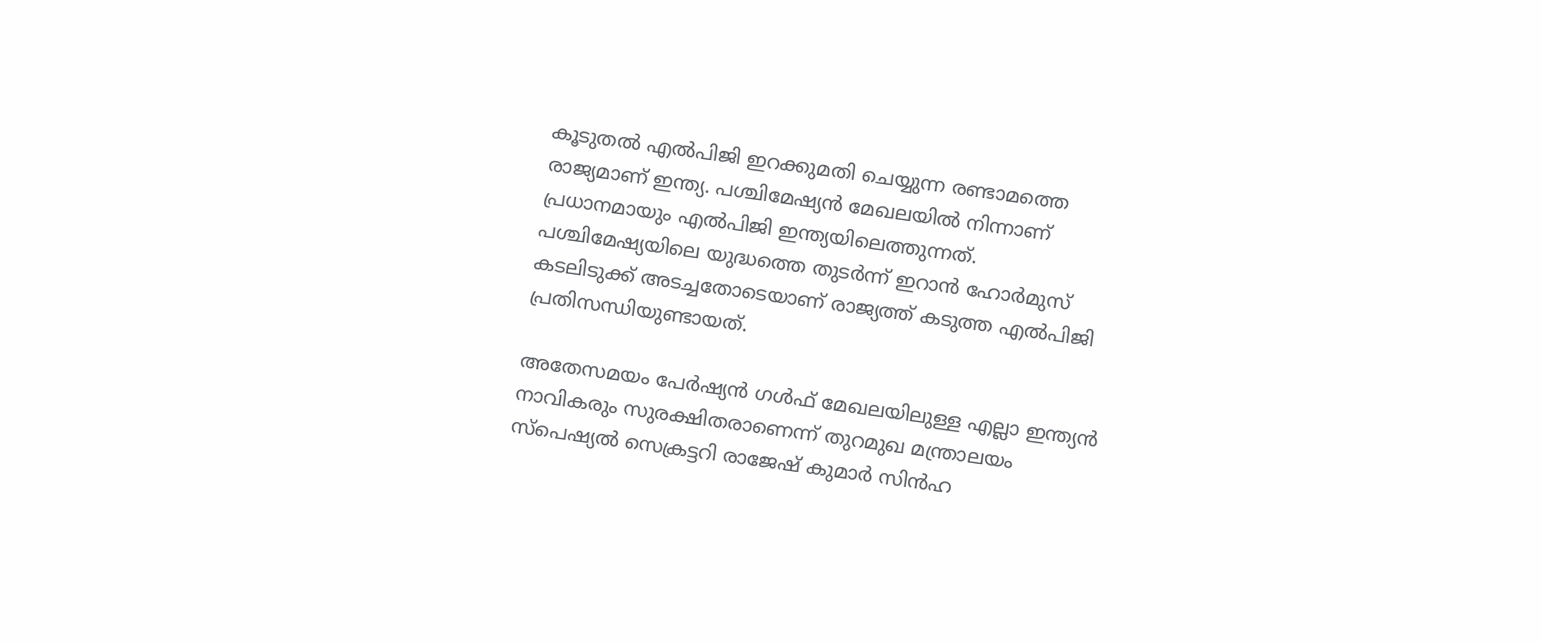കൂടുതല്‍ എല്‍പിജി ഇറക്കുമതി ചെയ്യുന്ന രണ്ടാമത്തെ രാജ്യമാണ് ഇന്ത്യ. പശ്ചിമേഷ്യന്‍ മേഖലയില്‍ നിന്നാണ് പ്രധാനമായും എല്‍പിജി ഇന്ത്യയിലെത്തുന്നത്. പശ്ചിമേഷ്യയിലെ യുദ്ധത്തെ തുടര്‍ന്ന് ഇറാന്‍ ഹോര്‍മുസ് കടലിടുക്ക് അടച്ചതോടെയാണ് രാജ്യത്ത് കടുത്ത എല്‍പിജി പ്രതിസന്ധിയുണ്ടായത്.

അതേസമയം പേര്‍ഷ്യന്‍ ഗള്‍ഫ് മേഖലയിലുള്ള എല്ലാ ഇന്ത്യന്‍ നാവികരും സുരക്ഷിതരാണെന്ന് തുറമുഖ മന്ത്രാലയം സ്‌പെഷ്യല്‍ സെക്രട്ടറി രാജേഷ് കുമാര്‍ സിന്‍ഹ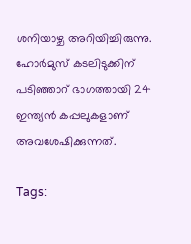ശനിയാഴ്ച അറിയിച്ചിരുന്നു. ഹോര്‍മുസ് കടലിടുക്കിന് പടിഞ്ഞാറ് ഭാഗത്തായി 24 ഇന്ത്യന്‍ കപ്പലുകളാണ് അവശേഷിക്കുന്നത്.

Tags: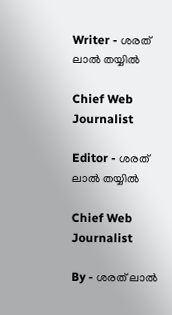Writer - ശരത് ലാൽ തയ്യിൽ

Chief Web Journalist

Editor - ശരത് ലാൽ തയ്യിൽ

Chief Web Journalist

By - ശരത് ലാൽ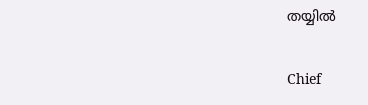തയ്യിൽ

Chief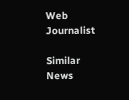Web Journalist

Similar News